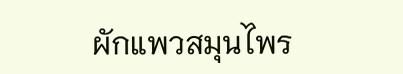ผักแพวสมุนไพร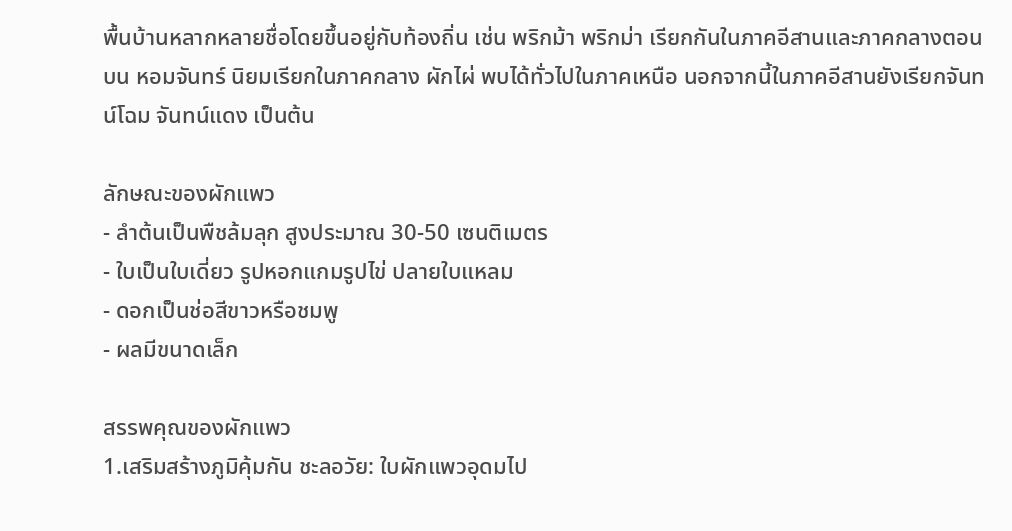พื้นบ้านหลากหลายชื่อโดยขึ้นอยู่กับท้องถิ่น เช่น พริกม้า พริกม่า เรียกกันในภาคอีสานและภาคกลางตอนบน หอมจันทร์ นิยมเรียกในภาคกลาง ผักไผ่ พบได้ทั่วไปในภาคเหนือ นอกจากนี้ในภาคอีสานยังเรียกจันทน์โฉม จันทน์แดง เป็นต้น

ลักษณะของผักแพว
- ลำต้นเป็นพืชล้มลุก สูงประมาณ 30-50 เซนติเมตร
- ใบเป็นใบเดี่ยว รูปหอกแกมรูปไข่ ปลายใบแหลม
- ดอกเป็นช่อสีขาวหรือชมพู
- ผลมีขนาดเล็ก

สรรพคุณของผักแพว
1.เสริมสร้างภูมิคุ้มกัน ชะลอวัย: ใบผักแพวอุดมไป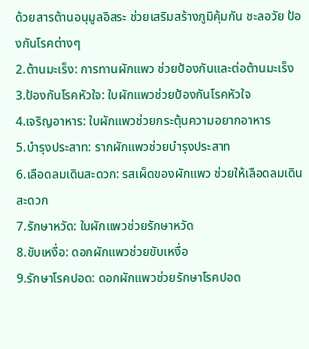ด้วยสารต้านอนุมูลอิสระ ช่วยเสริมสร้างภูมิคุ้มกัน ชะลอวัย ป้องกันโรคต่างๆ
2.ต้านมะเร็ง: การทานผักแพว ช่วยป้องกันและต่อต้านมะเร็ง
3.ป้องกันโรคหัวใจ: ใบผักแพวช่วยป้องกันโรคหัวใจ
4.เจริญอาหาร: ใบผักแพวช่วยกระตุ้นความอยากอาหาร
5.บำรุงประสาท: รากผักแพวช่วยบำรุงประสาท
6.เลือดลมเดินสะดวก: รสเผ็ดของผักแพว ช่วยให้เลือดลมเดินสะดวก
7.รักษาหวัด: ใบผักแพวช่วยรักษาหวัด
8.ขับเหงื่อ: ดอกผักแพวช่วยขับเหงื่อ
9.รักษาโรคปอด: ดอกผักแพวช่วยรักษาโรคปอด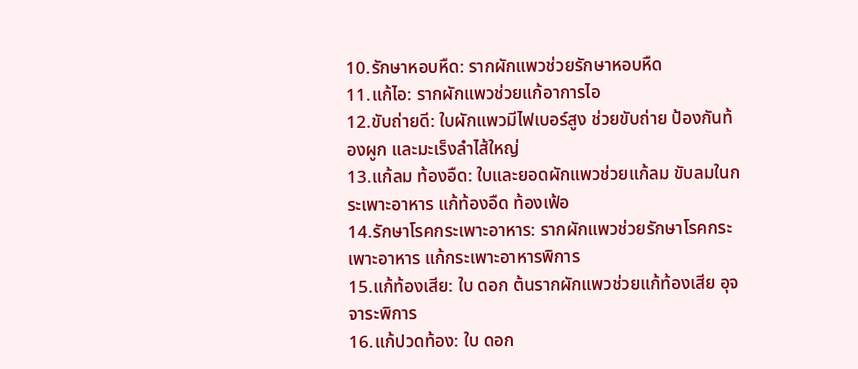10.รักษาหอบหืด: รากผักแพวช่วยรักษาหอบหืด
11.แก้ไอ: รากผักแพวช่วยแก้อาการไอ
12.ขับถ่ายดี: ใบผักแพวมีไฟเบอร์สูง ช่วยขับถ่าย ป้องกันท้องผูก และมะเร็งลำไส้ใหญ่
13.แก้ลม ท้องอืด: ใบและยอดผักแพวช่วยแก้ลม ขับลมในกระเพาะอาหาร แก้ท้องอืด ท้องเฟ้อ
14.รักษาโรคกระเพาะอาหาร: รากผักแพวช่วยรักษาโรคกระเพาะอาหาร แก้กระเพาะอาหารพิการ
15.แก้ท้องเสีย: ใบ ดอก ต้นรากผักแพวช่วยแก้ท้องเสีย อุจจาระพิการ
16.แก้ปวดท้อง: ใบ ดอก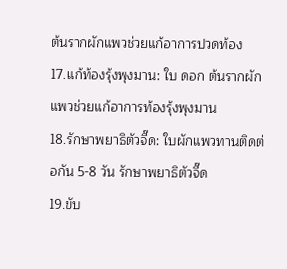ต้นรากผักแพวช่วยแก้อาการปวดท้อง
17.แก้ท้องรุ้งพุงมาน: ใบ ดอก ต้นรากผักแพวช่วยแก้อาการท้องรุ้งพุงมาน
18.รักษาพยาธิตัวจี๊ด: ใบผักแพวทานติดต่อกัน 5-8 วัน รักษาพยาธิตัวจี๊ด
19.ขับ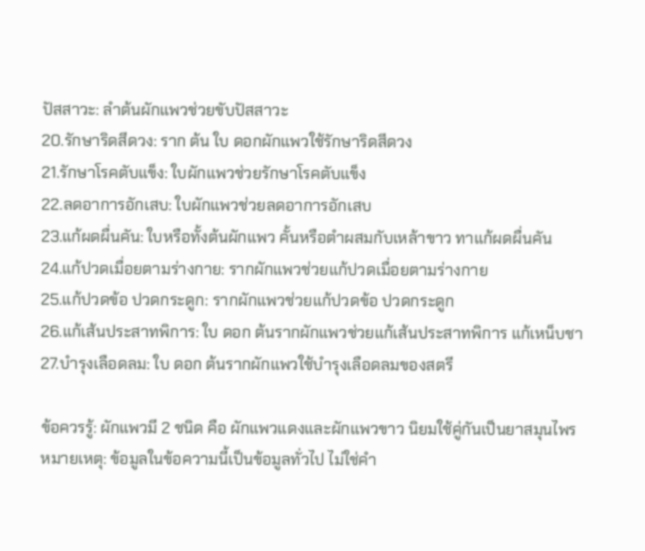ปัสสาวะ: ลำต้นผักแพวช่วยขับปัสสาวะ
20.รักษาริดสีดวง: ราก ต้น ใบ ดอกผักแพวใช้รักษาริดสีดวง
21.รักษาโรคตับแข็ง: ใบผักแพวช่วยรักษาโรคตับแข็ง
22.ลดอาการอักเสบ: ใบผักแพวช่วยลดอาการอักเสบ
23.แก้ผดผื่นคัน: ใบหรือทั้งต้นผักแพว คั้นหรือตำผสมกับเหล้าขาว ทาแก้ผดผื่นคัน
24.แก้ปวดเมื่อยตามร่างกาย: รากผักแพวช่วยแก้ปวดเมื่อยตามร่างกาย
25.แก้ปวดข้อ ปวดกระดูก: รากผักแพวช่วยแก้ปวดข้อ ปวดกระดูก
26.แก้เส้นประสาทพิการ: ใบ ดอก ต้นรากผักแพวช่วยแก้เส้นประสาทพิการ แก้เหน็บชา
27.บำรุงเลือดลม: ใบ ดอก ต้นรากผักแพวใช้บำรุงเลือดลมของสตรี

ข้อควรรู้: ผักแพวมี 2 ชนิด คือ ผักแพวแดงและผักแพวขาว นิยมใช้คู่กันเป็นยาสมุนไพร
หมายเหตุ: ข้อมูลในข้อความนี้เป็นข้อมูลทั่วไป ไม่ใช่คำ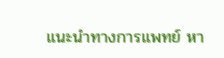แนะนำทางการแพทย์ หา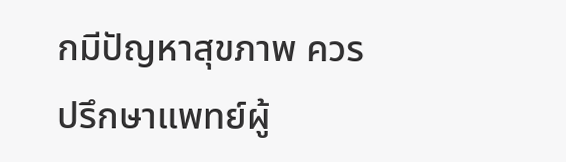กมีปัญหาสุขภาพ ควรปรึกษาแพทย์ผู้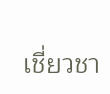เชี่ยวชา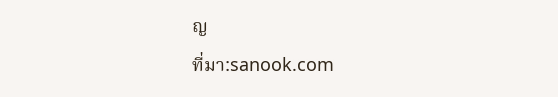ญ
ที่มา:sanook.com